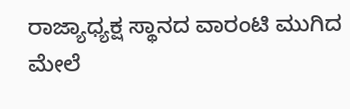ರಾಜ್ಯಾಧ್ಯಕ್ಷ ಸ್ಥಾನದ ವಾರಂಟಿ ಮುಗಿದ ಮೇಲೆ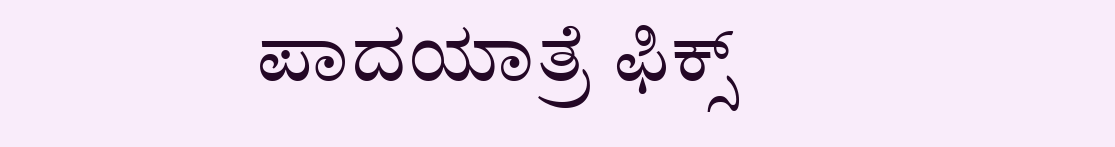ಪಾದಯಾತ್ರೆ ಫಿಕ್ಸ್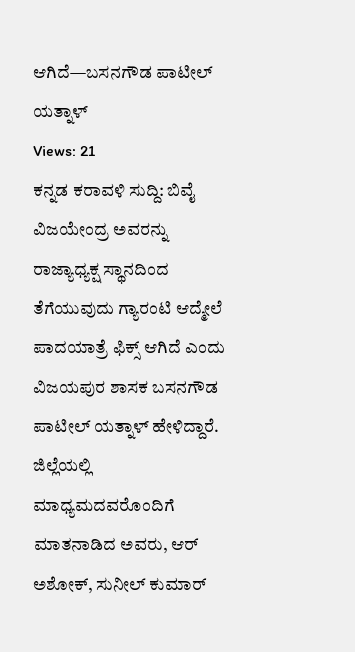ಆಗಿದೆ—ಬಸನಗೌಡ ಪಾಟೀಲ್ ಯತ್ನಾಳ್
Views: 21
ಕನ್ನಡ ಕರಾವಳಿ ಸುದ್ದಿ: ಬಿವೈ ವಿಜಯೇಂದ್ರ ಅವರನ್ನು ರಾಜ್ಯಾಧ್ಯಕ್ಷ ಸ್ಥಾನದಿಂದ ತೆಗೆಯುವುದು ಗ್ಯಾರಂಟಿ ಆದ್ಮೇಲೆ ಪಾದಯಾತ್ರೆ ಫಿಕ್ಸ್ ಆಗಿದೆ ಎಂದು ವಿಜಯಪುರ ಶಾಸಕ ಬಸನಗೌಡ ಪಾಟೀಲ್ ಯತ್ನಾಳ್ ಹೇಳಿದ್ದಾರೆ.
ಜಿಲ್ಲೆಯಲ್ಲಿ ಮಾಧ್ಯಮದವರೊಂದಿಗೆ ಮಾತನಾಡಿದ ಅವರು, ಆರ್ ಅಶೋಕ್, ಸುನೀಲ್ ಕುಮಾರ್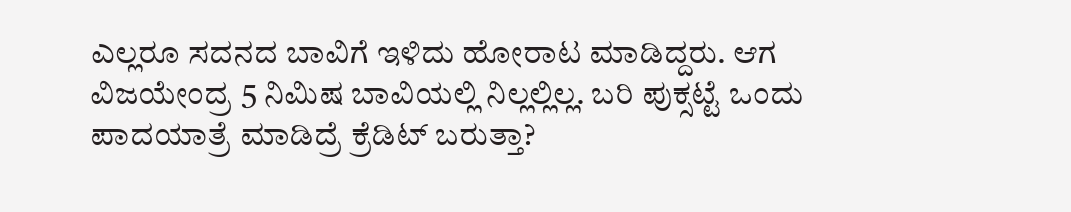ಎಲ್ಲರೂ ಸದನದ ಬಾವಿಗೆ ಇಳಿದು ಹೋರಾಟ ಮಾಡಿದ್ದರು. ಆಗ ವಿಜಯೇಂದ್ರ 5 ನಿಮಿಷ ಬಾವಿಯಲ್ಲಿ ನಿಲ್ಲಲ್ಲಿಲ್ಲ. ಬರಿ ಪುಕ್ಸಟ್ಟೆ ಒಂದು ಪಾದಯಾತ್ರೆ ಮಾಡಿದ್ರೆ ಕ್ರೆಡಿಟ್ ಬರುತ್ತಾ?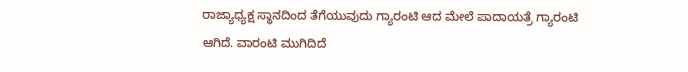ರಾಜ್ಯಾಧ್ಯಕ್ಷ ಸ್ಥಾನದಿಂದ ತೆಗೆಯುವುದು ಗ್ಯಾರಂಟಿ ಆದ ಮೇಲೆ ಪಾದಾಯತ್ರೆ ಗ್ಯಾರಂಟಿ ಆಗಿದೆ. ವಾರಂಟಿ ಮುಗಿದಿದೆ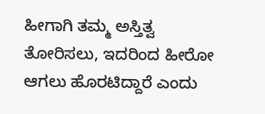ಹೀಗಾಗಿ ತಮ್ಮ ಅಸ್ತಿತ್ವ ತೋರಿಸಲು, ಇದರಿಂದ ಹೀರೋ ಆಗಲು ಹೊರಟಿದ್ದಾರೆ ಎಂದು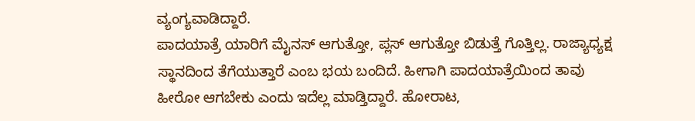ವ್ಯಂಗ್ಯವಾಡಿದ್ದಾರೆ.
ಪಾದಯಾತ್ರೆ ಯಾರಿಗೆ ಮೈನಸ್ ಆಗುತ್ತೋ, ಪ್ಲಸ್ ಆಗುತ್ತೋ ಬಿಡುತ್ತೆ ಗೊತ್ತಿಲ್ಲ. ರಾಜ್ಯಾಧ್ಯಕ್ಷ ಸ್ಥಾನದಿಂದ ತೆಗೆಯುತ್ತಾರೆ ಎಂಬ ಭಯ ಬಂದಿದೆ. ಹೀಗಾಗಿ ಪಾದಯಾತ್ರೆಯಿಂದ ತಾವು ಹೀರೋ ಆಗಬೇಕು ಎಂದು ಇದೆಲ್ಲ ಮಾಡ್ತಿದ್ದಾರೆ. ಹೋರಾಟ,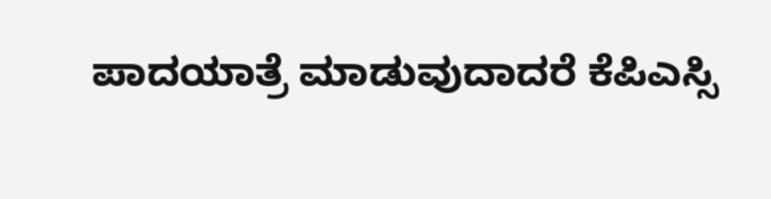ಪಾದಯಾತ್ರೆ ಮಾಡುವುದಾದರೆ ಕೆಪಿಎಸ್ಸಿ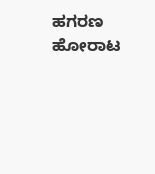ಹಗರಣ ಹೋರಾಟ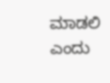ಮಾಡಲಿ ಎಂದು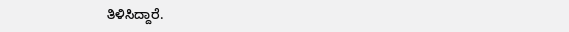ತಿಳಿಸಿದ್ದಾರೆ.